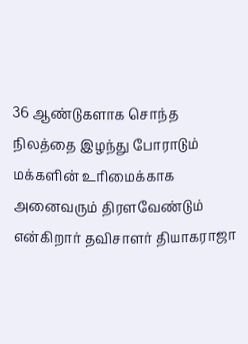36 ஆண்டுகளாக சொந்த நிலத்தை இழந்து போராடும் மக்களின் உரிமைக்காக அனைவரும் திரளவேண்டும் என்கிறார் தவிசாளர் தியாகராஜா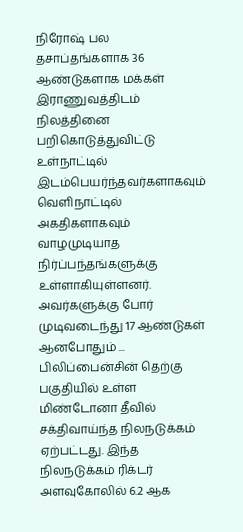நிரோஷ் பல தசாப்தங்களாக 36 ஆண்டுகளாக மக்கள் இராணுவத்திடம் நிலத்தினை பறிகொடுத்துவிட்டு உள்நாட்டில் இடம்பெயர்ந்தவர்களாகவும் வெளிநாட்டில் அகதிகளாகவும் வாழமுடியாத நிர்ப்பந்தங்களுக்கு உள்ளாகியுள்ளனர். அவர்களுக்கு போர் முடிவடைந்து 17 ஆண்டுகள் ஆனபோதும் ...
பிலிப்பைன்சின் தெற்கு பகுதியில் உள்ள மிண்டோனா தீவில் சக்திவாய்ந்த நிலநடுக்கம் ஏற்பட்டது. இந்த நிலநடுக்கம் ரிக்டர் அளவுகோலில் 6.2 ஆக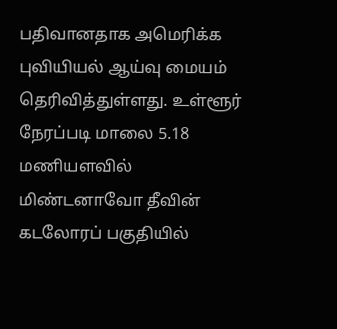பதிவானதாக அமெரிக்க புவியியல் ஆய்வு மையம் தெரிவித்துள்ளது. உள்ளூர் நேரப்படி மாலை 5.18 மணியளவில் மிண்டனாவோ தீவின் கடலோரப் பகுதியில்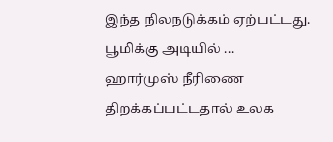இந்த நிலநடுக்கம் ஏற்பட்டது. பூமிக்கு அடியில் ...
ஹார்முஸ் நீரிணை திறக்கப்பட்டதால் உலக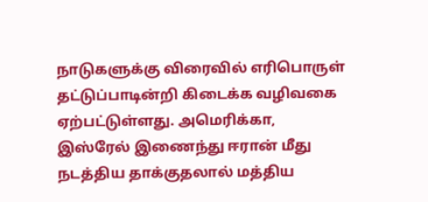நாடுகளுக்கு விரைவில் எரிபொருள் தட்டுப்பாடின்றி கிடைக்க வழிவகை ஏற்பட்டுள்ளது. அமெரிக்கா, இஸ்ரேல் இணைந்து ஈரான் மீது நடத்திய தாக்குதலால் மத்திய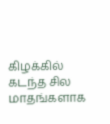கிழக்கில் கடந்த சில மாதங்களாக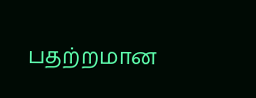பதற்றமான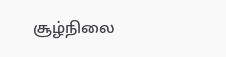சூழ்நிலை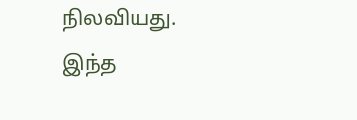நிலவியது. இந்த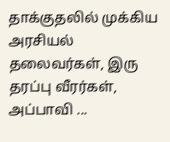தாக்குதலில் முக்கிய அரசியல் தலைவர்கள், இரு தரப்பு வீரர்கள், அப்பாவி ...